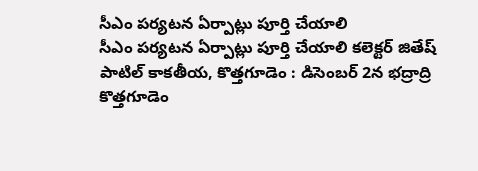సీఎం పర్యటన ఏర్పాట్లు పూర్తి చేయాలి
సీఎం పర్యటన ఏర్పాట్లు పూర్తి చేయాలి కలెక్టర్ జితేష్ పాటిల్ కాకతీయ, కొత్తగూడెం : డిసెంబర్ 2న భద్రాద్రి కొత్తగూడెం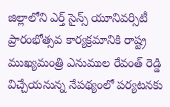జిల్లాలోని ఎర్త్ సైన్స్ యూనివర్సిటీ ప్రారంభోత్సవ కార్యక్రమానికి రాష్ట్ర ముఖ్యమంత్రి ఎనుముల రేవంత్ రెడ్డి విచ్చేయనున్న నేపథ్యంలో పర్యటనకు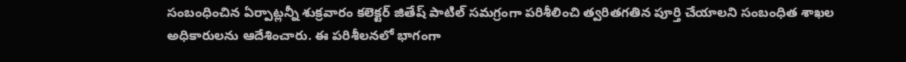సంబంధించిన ఏర్పాట్లన్నీ శుక్రవారం కలెక్టర్ జితేష్ పాటిల్ సమగ్రంగా పరిశీలించి త్వరితగతిన పూర్తి చేయాలని సంబంధిత శాఖల అధికారులను ఆదేశించారు. ఈ పరిశీలనలో భాగంగా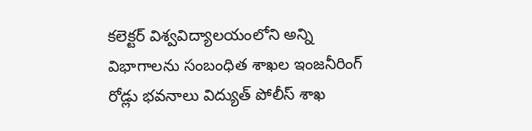కలెక్టర్ విశ్వవిద్యాలయంలోని అన్ని విభాగాలను సంబంధిత శాఖల ఇంజనీరింగ్ రోడ్లు భవనాలు విద్యుత్ పోలీస్ శాఖ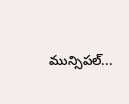మున్సిపల్...